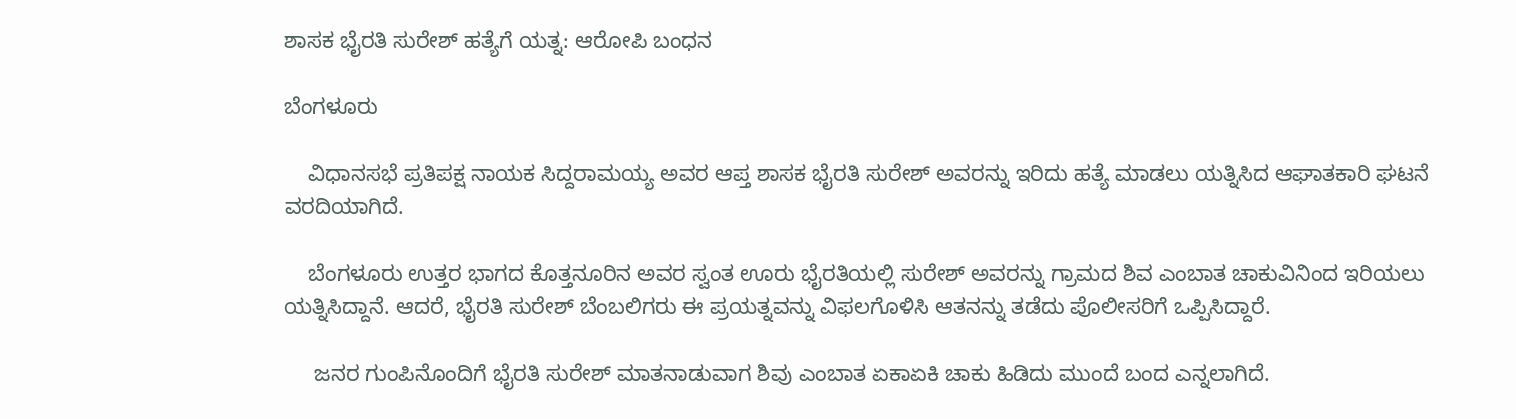ಶಾಸಕ ಭೈರತಿ ಸುರೇಶ್ ಹತ್ಯೆಗೆ ಯತ್ನ: ಆರೋಪಿ ಬಂಧನ

ಬೆಂಗಳೂರು

    ವಿಧಾನಸಭೆ ಪ್ರತಿಪಕ್ಷ ನಾಯಕ ಸಿದ್ದರಾಮಯ್ಯ ಅವರ ಆಪ್ತ ಶಾಸಕ ಭೈರತಿ ಸುರೇಶ್ ಅವರನ್ನು ಇರಿದು ಹತ್ಯೆ ಮಾಡಲು ಯತ್ನಿಸಿದ ಆಘಾತಕಾರಿ ಘಟನೆ ವರದಿಯಾಗಿದೆ.

    ಬೆಂಗಳೂರು ಉತ್ತರ ಭಾಗದ ಕೊತ್ತನೂರಿನ ಅವರ ಸ್ವಂತ ಊರು ಭೈರತಿಯಲ್ಲಿ ಸುರೇಶ್ ಅವರನ್ನು ಗ್ರಾಮದ ಶಿವ ಎಂಬಾತ ಚಾಕುವಿನಿಂದ ಇರಿಯಲು ಯತ್ನಿಸಿದ್ದಾನೆ. ಆದರೆ, ಭೈರತಿ ಸುರೇಶ್ ಬೆಂಬಲಿಗರು ಈ ಪ್ರಯತ್ನವನ್ನು ವಿಫಲಗೊಳಿಸಿ ಆತನನ್ನು ತಡೆದು ಪೊಲೀಸರಿಗೆ ಒಪ್ಪಿಸಿದ್ದಾರೆ.

     ಜನರ ಗುಂಪಿನೊಂದಿಗೆ ಭೈರತಿ ಸುರೇಶ್ ಮಾತನಾಡುವಾಗ ಶಿವು ಎಂಬಾತ ಏಕಾಏಕಿ ಚಾಕು ಹಿಡಿದು ಮುಂದೆ ಬಂದ ಎನ್ನಲಾಗಿದೆ.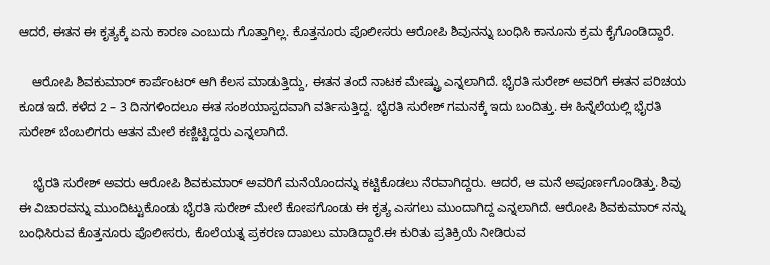ಆದರೆ, ಈತನ ಈ ಕೃತ್ಯಕ್ಕೆ ಏನು ಕಾರಣ ಎಂಬುದು ಗೊತ್ತಾಗಿಲ್ಲ. ಕೊತ್ತನೂರು ಪೊಲೀಸರು ಆರೋಪಿ ಶಿವುನನ್ನು ಬಂಧಿಸಿ ಕಾನೂನು ಕ್ರಮ ಕೈಗೊಂಡಿದ್ದಾರೆ.

    ಆರೋಪಿ ಶಿವಕುಮಾರ್ ಕಾರ್ಪೆಂಟರ್ ಆಗಿ ಕೆಲಸ ಮಾಡುತ್ತಿದ್ದು, ಈತನ ತಂದೆ ನಾಟಕ ಮೇಷ್ಟ್ರು ಎನ್ನಲಾಗಿದೆ. ಭೈರತಿ ಸುರೇಶ್ ಅವರಿಗೆ ಈತನ ಪರಿಚಯ ಕೂಡ ಇದೆ. ಕಳೆದ 2 – 3 ದಿನಗಳಿಂದಲೂ ಈತ ಸಂಶಯಾಸ್ಪದವಾಗಿ ವರ್ತಿಸುತ್ತಿದ್ದ. ಭೈರತಿ ಸುರೇಶ್ ಗಮನಕ್ಕೆ ಇದು ಬಂದಿತ್ತು. ಈ ಹಿನ್ನೆಲೆಯಲ್ಲಿ ಭೈರತಿ ಸುರೇಶ್ ಬೆಂಬಲಿಗರು ಆತನ ಮೇಲೆ ಕಣ್ಣಿಟ್ಟಿದ್ದರು ಎನ್ನಲಾಗಿದೆ.

    ಭೈರತಿ ಸುರೇಶ್ ಅವರು ಆರೋಪಿ ಶಿವಕುಮಾರ್ ಅವರಿಗೆ ಮನೆಯೊಂದನ್ನು ಕಟ್ಟಿಕೊಡಲು ನೆರವಾಗಿದ್ದರು. ಆದರೆ, ಆ ಮನೆ ಅಪೂರ್ಣಗೊಂಡಿತ್ತು. ಶಿವು ಈ ವಿಚಾರವನ್ನು ಮುಂದಿಟ್ಟುಕೊಂಡು ಭೈರತಿ ಸುರೇಶ್ ಮೇಲೆ ಕೋಪಗೊಂಡು ಈ ಕೃತ್ಯ ಎಸಗಲು ಮುಂದಾಗಿದ್ದ ಎನ್ನಲಾಗಿದೆ. ಆರೋಪಿ ಶಿವಕುಮಾರ್ ನನ್ನು ಬಂಧಿಸಿರುವ ಕೊತ್ತನೂರು ಪೊಲೀಸರು, ಕೊಲೆಯತ್ನ ಪ್ರಕರಣ ದಾಖಲು ಮಾಡಿದ್ದಾರೆ.ಈ ಕುರಿತು ಪ್ರತಿಕ್ರಿಯೆ ನೀಡಿರುವ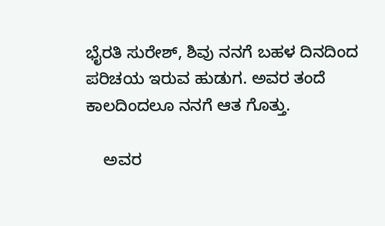ಭೈರತಿ ಸುರೇಶ್, ಶಿವು ನನಗೆ ಬಹಳ ದಿನದಿಂದ ಪರಿಚಯ ಇರುವ ಹುಡುಗ. ಅವರ ತಂದೆ ಕಾಲದಿಂದಲೂ ನನಗೆ ಆತ ಗೊತ್ತು.

    ಅವರ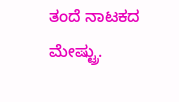ತಂದೆ ನಾಟಕದ ಮೇಷ್ಟ್ರು.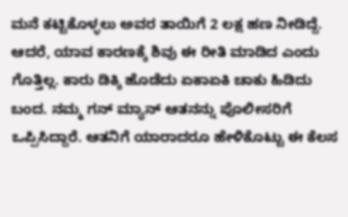ಮನೆ ಕಟ್ಟಿಕೊಳ್ಳಲು ಅವರ ತಾಯಿಗೆ 2 ಲಕ್ಷ ಹಣ ನೀಡಿದ್ದೆ. ಆದರೆ, ಯಾವ ಕಾರಣಕ್ಕೆ ಶಿವು ಈ ರೀತಿ ಮಾಡಿದ ಎಂದು ಗೊತ್ತಿಲ್ಲ. ಕಾರು ಡಿಕ್ಕಿ ಹೊಡೆದು ಏಕಾಏಕಿ ಚಾಕು ಹಿಡಿದು ಬಂದ. ನಮ್ಮ ಗನ್ ಮ್ಯಾನ್ ಆತನನ್ನು ಪೊಲೀಸರಿಗೆ ಒಪ್ಪಿಸಿದ್ದಾರೆ. ಆತನಿಗೆ ಯಾರಾದರೂ ಹೇಳಿಕೊಟ್ಟು ಈ ಕೆಲಸ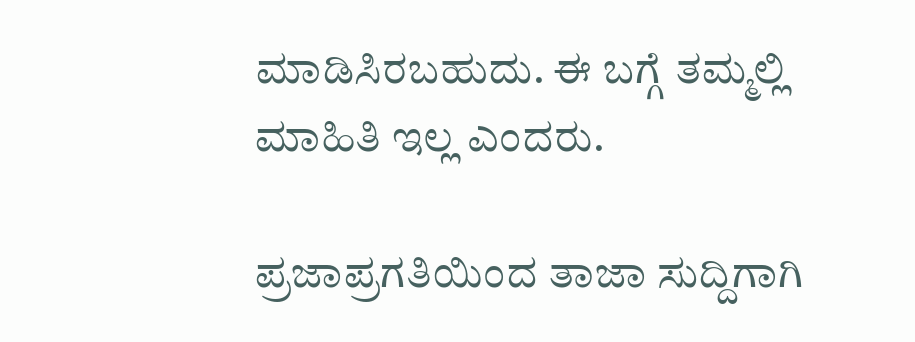ಮಾಡಿಸಿರಬಹುದು. ಈ ಬಗ್ಗೆ ತಮ್ಮಲ್ಲಿ ಮಾಹಿತಿ ಇಲ್ಲ ಎಂದರು.

ಪ್ರಜಾಪ್ರಗತಿಯಿಂದ ತಾಜಾ ಸುದ್ದಿಗಾಗಿ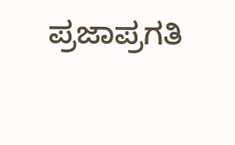ಪ್ರಜಾಪ್ರಗತಿ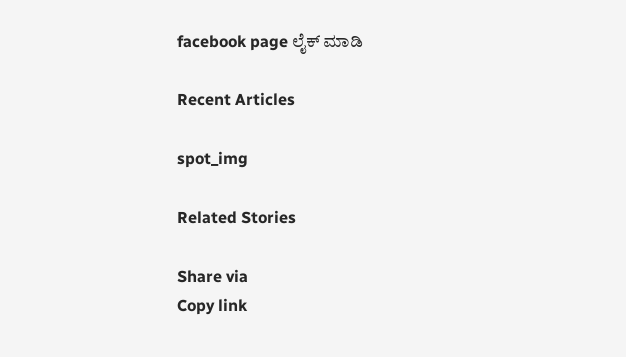facebook page ಲೈಕ್ ಮಾಡಿ

Recent Articles

spot_img

Related Stories

Share via
Copy link